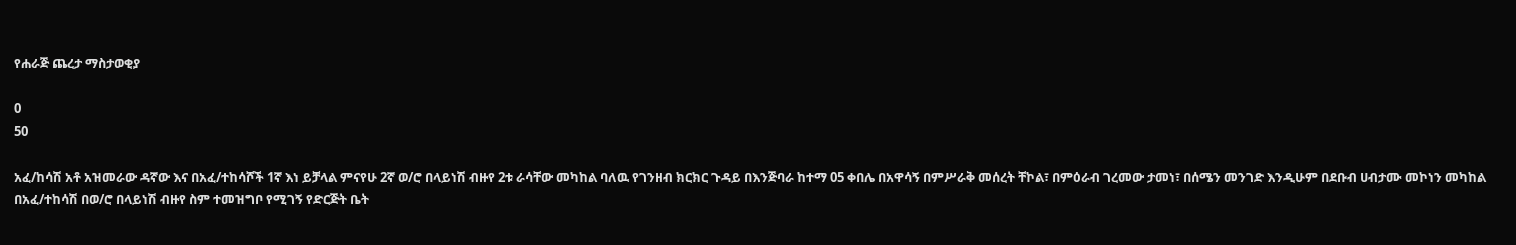የሐራጅ ጨረታ ማስታወቂያ

0
50

አፈ/ከሳሽ አቶ አዝመራው ዳኛው እና በአፈ/ተከሳሾች 1ኛ እነ ይቻላል ምናየሁ 2ኛ ወ/ሮ በላይነሽ ብዙየ 2ቱ ራሳቸው መካከል ባለዉ የገንዘብ ክርክር ጉዳይ በእንጅባራ ከተማ 05 ቀበሌ በአዋሳኝ በምሥራቅ መሰረት ቸኮል፣ በምዕራብ ገረመው ታመነ፣ በሰሜን መንገድ እንዲሁም በደቡብ ሀብታሙ መኮነን መካከል በአፈ/ተከሳሽ በወ/ሮ በላይነሽ ብዙየ ስም ተመዝግቦ የሚገኝ የድርጅት ቤት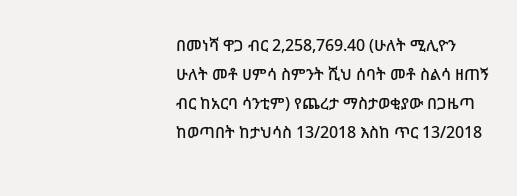በመነሻ ዋጋ ብር 2,258,769.40 (ሁለት ሚሊዮን ሁለት መቶ ሀምሳ ስምንት ሺህ ሰባት መቶ ስልሳ ዘጠኝ ብር ከአርባ ሳንቲም) የጨረታ ማስታወቂያው በጋዜጣ ከወጣበት ከታህሳስ 13/2018 እስከ ጥር 13/2018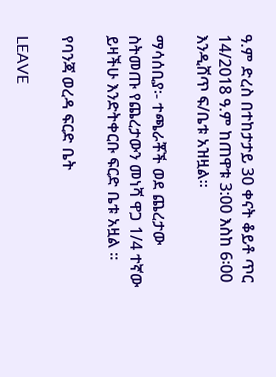ዓ.ም ድረስ በተከታታይ 30 ቀናት ቆይቶ ጥር 14/2018 ዓ.ም ከጠዋቱ 3:00 እስከ 6፡00 እንዲሸጥ ፍ/ቤቱ አዝዟል፡፡

ማሳሰቢያ፡- ተጫራቾች ወደ ጨረታው ስትመጡ የጨረታውን መነሻ ዋጋ 1/4 ተኛው ይዛችሁ እንድትቀርቡ ፍርድ ቤቱ አዟል ፡፡

የባንጃ ወረዳ ፍርድ ቤት

LEAVE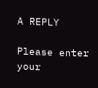A REPLY

Please enter your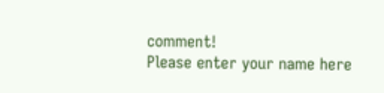comment!
Please enter your name here